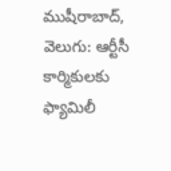ముషీరాబాద్, వెలుగు: ఆర్టీసీ కార్మికులకు ఫ్యామిలీ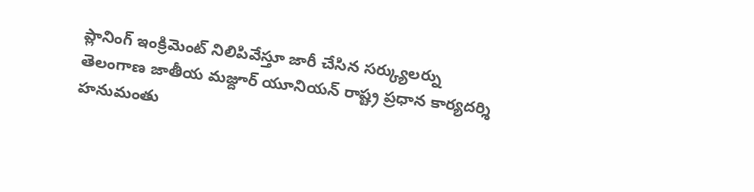ప్లానింగ్ ఇంక్రిమెంట్ నిలిపివేస్తూ జారీ చేసిన సర్క్యులర్ను తెలంగాణ జాతీయ మజ్దూర్ యూనియన్ రాష్ట్ర ప్రధాన కార్యదర్శి హనుమంతు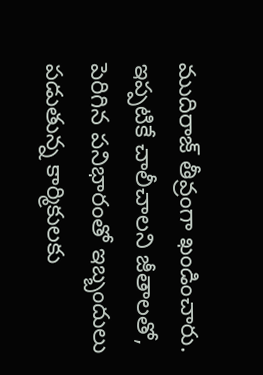ముదిరాజ్ తీవ్రంగా ఖండించారు.
ఇప్పటికే చాలీచాలని జీతాలతో, పెరిగిన పనిభారంతో ఇబ్బందులు పడుతున్న కార్మికులకు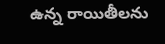ఉన్న రాయితీలను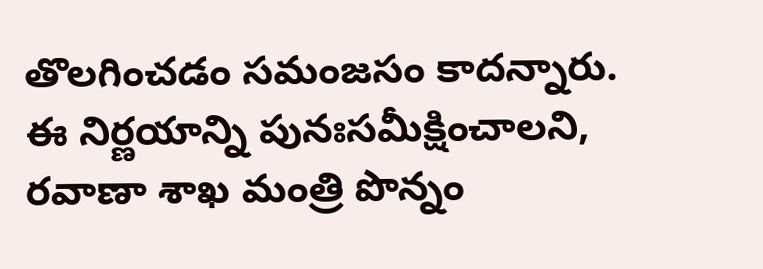తొలగించడం సమంజసం కాదన్నారు. ఈ నిర్ణయాన్ని పునఃసమీక్షించాలని, రవాణా శాఖ మంత్రి పొన్నం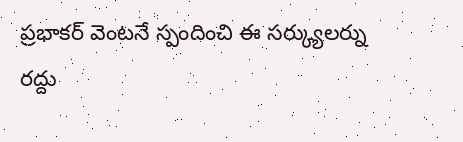ప్రభాకర్ వెంటనే స్పందించి ఈ సర్క్యులర్ను రద్దు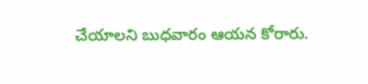చేయాలని బుధవారం ఆయన కోరారు.